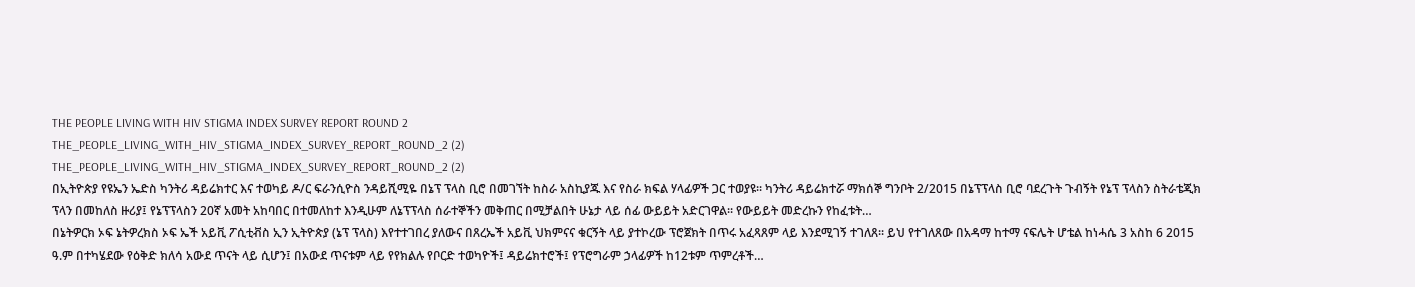THE PEOPLE LIVING WITH HIV STIGMA INDEX SURVEY REPORT ROUND 2
THE_PEOPLE_LIVING_WITH_HIV_STIGMA_INDEX_SURVEY_REPORT_ROUND_2 (2)
THE_PEOPLE_LIVING_WITH_HIV_STIGMA_INDEX_SURVEY_REPORT_ROUND_2 (2)
በኢትዮጵያ የዩኤን ኤድስ ካንትሪ ዳይሬክተር እና ተወካይ ዶ/ር ፍራንሲዮስ ንዳይሺሚዬ በኔፕ ፕላስ ቢሮ በመገኘት ከስራ አስኪያጁ እና የስራ ክፍል ሃላፊዎች ጋር ተወያዩ፡፡ ካንትሪ ዳይሬክተሯ ማክሰኞ ግንቦት 2/2015 በኔፕፕላስ ቢሮ ባደረጉት ጉብኝት የኔፕ ፕላስን ስትራቴጂክ ፕላን በመከለስ ዙሪያ፤ የኔፕፕላስን 20ኛ አመት አከባበር በተመለከተ እንዲሁም ለኔፕፕላስ ሰራተኞችን መቅጠር በሚቻልበት ሁኔታ ላይ ሰፊ ውይይት አድርገዋል፡፡ የውይይት መድረኩን የከፈቱት…
በኔትዎርክ ኦፍ ኔትዎረክስ ኦፍ ኤች አይቪ ፖሲቲቭስ ኢን ኢትዮጵያ (ኔፕ ፕላስ) እየተተገበረ ያለውና በጸረኤች አይቪ ህክምናና ቁርኝት ላይ ያተኮረው ፕሮጀክት በጥሩ አፈጻጸም ላይ እንደሚገኝ ተገለጸ፡፡ ይህ የተገለጸው በአዳማ ከተማ ናፍሌት ሆቴል ከነሓሴ 3 አስከ 6 2015 ዓ.ም በተካሄደው የዕቅድ ክለሳ አውደ ጥናት ላይ ሲሆን፤ በአውደ ጥናቱም ላይ የየክልሉ የቦርድ ተወካዮች፤ ዳይሬክተሮች፤ የፕሮግራም ኃላፊዎች ከ12ቱም ጥምረቶች…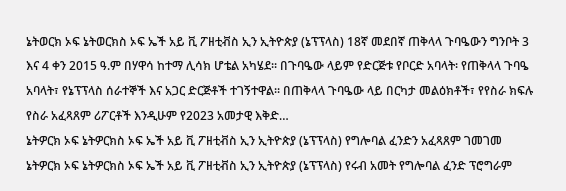ኔትወርክ ኦፍ ኔትወርክስ ኦፍ ኤች አይ ቪ ፖዘቲቭስ ኢን ኢትዮጵያ (ኔፕፕላስ) 18ኛ መደበኛ ጠቅላላ ጉባዔውን ግንቦት 3 እና 4 ቀን 2015 ዓ.ም በሃዋሳ ከተማ ሊሳክ ሆቴል አካሄደ፡፡ በጉባዔው ላይም የድርጅቱ የቦርድ አባላት፡ የጠቅላላ ጉባዔ አባላት፣ የኔፕፕላስ ሰራተኞች እና አጋር ድርጅቶች ተገኝተዋል፡፡ በጠቅላላ ጉባዔው ላይ በርካታ መልዕክቶች፣ የየስራ ክፍሉ የስራ አፈጻጸም ሪፖርቶች እንዲሁም የ2023 አመታዊ እቅድ…
ኔትዎርክ ኦፍ ኔትዎርክስ ኦፍ ኤች አይ ቪ ፖዘቲቭስ ኢን ኢትዮጵያ (ኔፕፕላስ) የግሎባል ፈንድን አፈጻጸም ገመገመ ኔትዎርክ ኦፍ ኔትዎርክስ ኦፍ ኤች አይ ቪ ፖዘቲቭስ ኢን ኢትዮጵያ (ኔፕፕላስ) የሩብ አመት የግሎባል ፈንድ ፕሮግራም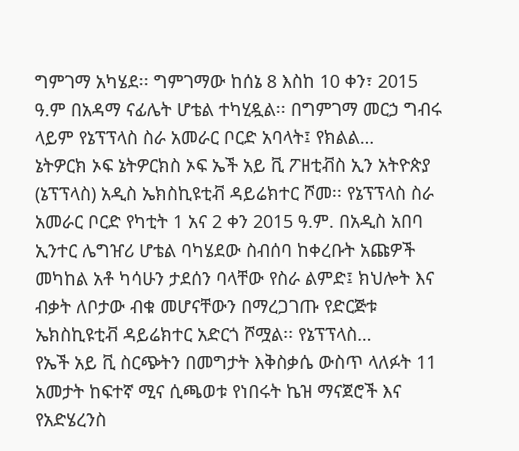ግምገማ አካሄደ፡፡ ግምገማው ከሰኔ 8 እስከ 10 ቀን፣ 2015 ዓ.ም በአዳማ ናፊሌት ሆቴል ተካሂዷል፡፡ በግምገማ መርኃ ግብሩ ላይም የኔፕፕላስ ስራ አመራር ቦርድ አባላት፤ የክልል…
ኔትዎርክ ኦፍ ኔትዎርክስ ኦፍ ኤች አይ ቪ ፖዘቲቭስ ኢን አትዮጵያ (ኔፕፕላስ) አዲስ ኤክስኪዩቲቭ ዳይሬክተር ሾመ፡፡ የኔፕፕላስ ስራ አመራር ቦርድ የካቲት 1 አና 2 ቀን 2015 ዓ.ም. በአዲስ አበባ ኢንተር ሌግዠሪ ሆቴል ባካሄደው ስብሰባ ከቀረቡት አጩዎች መካከል አቶ ካሳሁን ታደሰን ባላቸው የስራ ልምድ፤ ክህሎት እና ብቃት ለቦታው ብቁ መሆናቸውን በማረጋገጡ የድርጅቱ ኤክስኪዩቲቭ ዳይሬክተር አድርጎ ሾሟል፡፡ የኔፕፕላስ…
የኤች አይ ቪ ስርጭትን በመግታት እቅስቃሴ ውስጥ ላለፉት 11 አመታት ከፍተኛ ሚና ሲጫወቱ የነበሩት ኬዝ ማናጀሮች እና የአድሄረንስ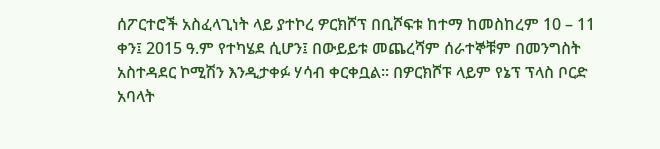ሰፖርተሮች አስፈላጊነት ላይ ያተኮረ ዎርክሾፕ በቢሾፍቱ ከተማ ከመስከረም 10 – 11 ቀን፤ 2015 ዓ.ም የተካሄደ ሲሆን፤ በውይይቱ መጨረሻም ሰራተኞቹም በመንግስት አስተዳደር ኮሚሽን እንዲታቀፉ ሃሳብ ቀርቀቧል፡፡ በዎርክሾፑ ላይም የኔፕ ፕላስ ቦርድ አባላት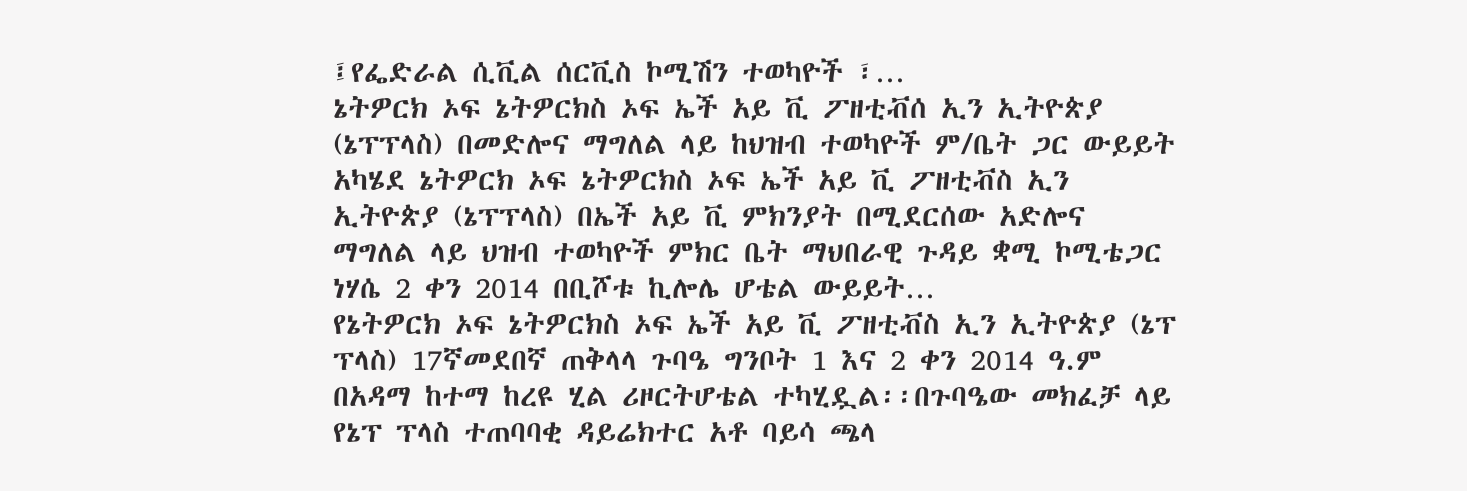፤የፌድራል ሲቪል ሰርቪስ ኮሚሽን ተወካዮች ፣…
ኔትዎርክ ኦፍ ኔትዎርክስ ኦፍ ኤች አይ ቪ ፖዘቲቭሰ ኢን ኢትዮጵያ (ኔፕፕላስ) በመድሎና ማግለል ላይ ከህዝብ ተወካዮች ም/ቤት ጋር ውይይት አካሄደ ኔትዎርክ ኦፍ ኔትዎርክስ ኦፍ ኤች አይ ቪ ፖዘቲቭስ ኢን ኢትዮጵያ (ኔፕፕላስ) በኤች አይ ቪ ምክንያት በሚደርሰው አድሎና ማግለል ላይ ህዝብ ተወካዮች ምክር ቤት ማህበራዊ ጉዳይ ቋሚ ኮሚቴጋር ነሃሴ 2 ቀን 2014 በቢሾቱ ኪሎሌ ሆቴል ውይይት…
የኔትዎርክ ኦፍ ኔትዎርክስ ኦፍ ኤች አይ ቪ ፖዘቲቭስ ኢን ኢትዮጵያ (ኔፕ ፕላስ) 17ኛመደበኛ ጠቅላላ ጉባዔ ግንቦት 1 እና 2 ቀን 2014 ዓ.ም በአዳማ ከተማ ከረዩ ሂል ሪዞርትሆቴል ተካሂዷል፡፡በጉባዔው መክፈቻ ላይ የኔፕ ፕላስ ተጠባባቂ ዳይሬክተር አቶ ባይሳ ጫላ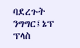ባደረጉት ንግግር፤ኔፕ ፕላስ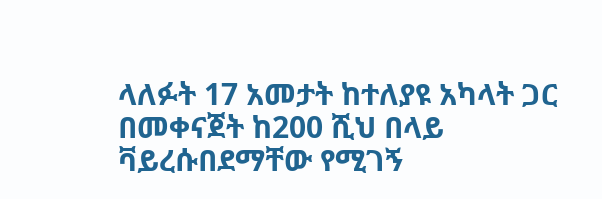ላለፉት 17 አመታት ከተለያዩ አካላት ጋር በመቀናጀት ከ200 ሺህ በላይ ቫይረሱበደማቸው የሚገኝ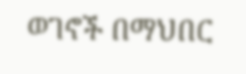ወገኖች በማህበር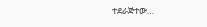ተደራጅተው…